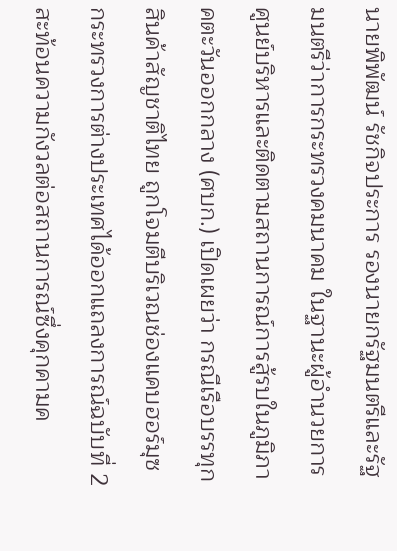นายพิพัฒน์ รัชกิจประการ รองนายกรัฐมนตรีและรัฐมนตรีว่าการกระทรวงคมนาคม ในฐานะผู้อำนวยการศูนย์บริหารและติดตามสถานการณ์การสู้รบในภูมิภาคตะวันออกกลาง (ศบก.) เปิดเผยว่า กรณีเรือบรรทุกสินค้าสัญชาติไทย ถูกโจมตีบริเวณช่องแคบฮอร์มุซ กระทรวงการต่างประเทศได้ออกแถลงการณ์ฉบับที่ 2 สะท้อนความกังวลต่อสถานการณ์ซึ่งคุกคามค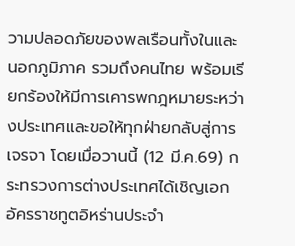วามปลอดภัยของพลเรือนทั้งในและนอกภูมิภาค รวมถึงคนไทย พร้อมเรียกร้องให้มีการเคารพกฎหมายระหว่างประเทศและขอให้ทุกฝ่ายกลับสู่การเจรจา โดยเมื่อวานนี้ (12 มี.ค.69) กระทรวงการต่างประเทศได้เชิญเอกอัครราชทูตอิหร่านประจำ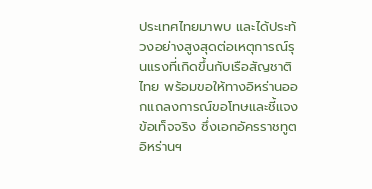ประเทศไทยมาพบ และได้ประท้วงอย่างสูงสุดต่อเหตุการณ์รุนแรงที่เกิดขึ้นกับเรือสัญชาติไทย พร้อมขอให้ทางอิหร่านออกแถลงการณ์ขอโทษและชี้แจงข้อเท็จจริง ซึ่งเอกอัครราชทูตอิหร่านฯ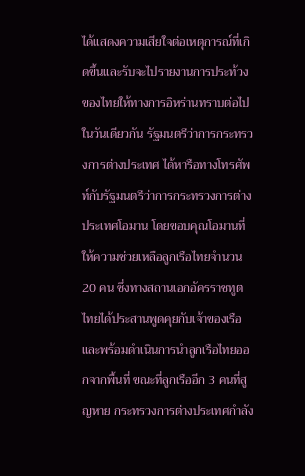ได้แสดงความเสียใจต่อเหตุการณ์ที่เกิดขึ้นและรับจะไปรายงานการประท้วงของไทยให้ทางการอิหร่านทราบต่อไป ในวันเดียวกัน รัฐมนตรีว่าการกระทรวงการต่างประเทศ ได้หารือทางโทรศัพท์กับรัฐมนตรีว่าการกระทรวงการต่างประเทศโอมาน โดยขอบคุณโอมานที่ให้ความช่วยเหลือลูกเรือไทยจำนวน 20 คน ซึ่งทางสถานเอกอัครราชทูตไทยได้ประสานพูดคุยกับเจ้าของเรือ และพร้อมดำเนินการนำลูกเรือไทยออกจากพื้นที่ ขณะที่ลูกเรืออีก 3 คนที่สูญหาย กระทรวงการต่างประเทศกำลัง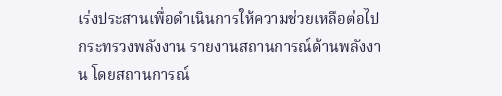เร่งประสานเพื่อดำเนินการให้ความช่วยเหลือต่อไป
กระทรวงพลังงาน รายงานสถานการณ์ด้านพลังงาน โดยสถานการณ์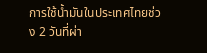การใช้น้ำมันในประเทศไทยช่วง 2 วันที่ผ่า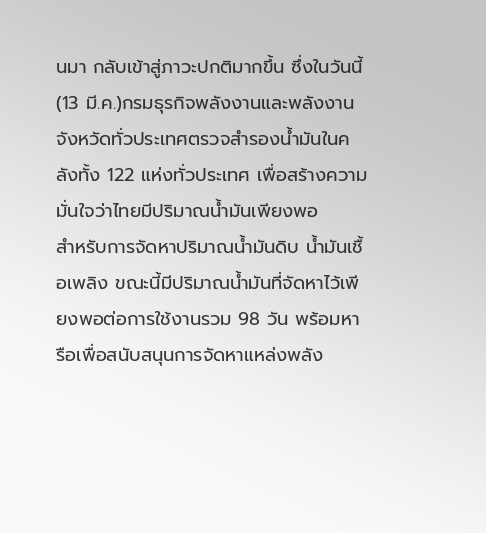นมา กลับเข้าสู่ภาวะปกติมากขึ้น ซึ่งในวันนี้ (13 มี.ค.)กรมธุรกิจพลังงานและพลังงานจังหวัดทั่วประเทศตรวจสำรองน้ำมันในคลังทั้ง 122 แห่งทั่วประเทศ เพื่อสร้างความมั่นใจว่าไทยมีปริมาณน้ำมันเพียงพอ
สำหรับการจัดหาปริมาณน้ำมันดิบ น้ำมันเชื้อเพลิง ขณะนี้มีปริมาณน้ำมันที่จัดหาไว้เพียงพอต่อการใช้งานรวม 98 วัน พร้อมหารือเพื่อสนับสนุนการจัดหาแหล่งพลัง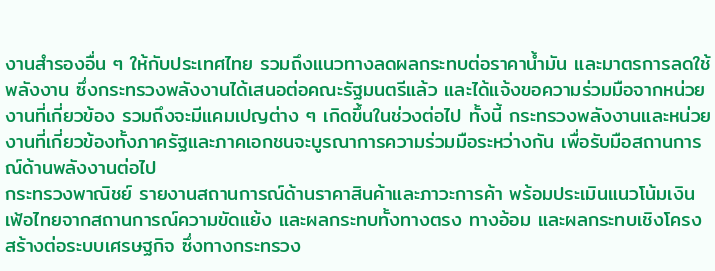งานสำรองอื่น ๆ ให้กับประเทศไทย รวมถึงแนวทางลดผลกระทบต่อราคาน้ำมัน และมาตรการลดใช้พลังงาน ซึ่งกระทรวงพลังงานได้เสนอต่อคณะรัฐมนตรีแล้ว และได้แจ้งขอความร่วมมือจากหน่วยงานที่เกี่ยวข้อง รวมถึงจะมีแคมเปญต่าง ๆ เกิดขึ้นในช่วงต่อไป ทั้งนี้ กระทรวงพลังงานและหน่วยงานที่เกี่ยวข้องทั้งภาครัฐและภาคเอกชนจะบูรณาการความร่วมมือระหว่างกัน เพื่อรับมือสถานการณ์ด้านพลังงานต่อไป
กระทรวงพาณิชย์ รายงานสถานการณ์ด้านราคาสินค้าและภาวะการค้า พร้อมประเมินแนวโน้มเงินเฟ้อไทยจากสถานการณ์ความขัดแย้ง และผลกระทบทั้งทางตรง ทางอ้อม และผลกระทบเชิงโครงสร้างต่อระบบเศรษฐกิจ ซึ่งทางกระทรวง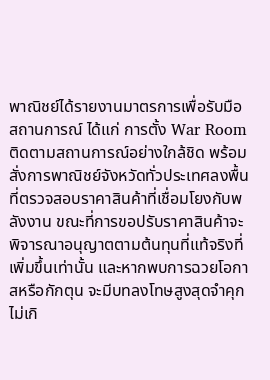พาณิชย์ได้รายงานมาตรการเพื่อรับมือสถานการณ์ ได้แก่ การตั้ง War Room ติดตามสถานการณ์อย่างใกล้ชิด พร้อมสั่งการพาณิชย์จังหวัดทั่วประเทศลงพื้นที่ตรวจสอบราคาสินค้าที่เชื่อมโยงกับพลังงาน ขณะที่การขอปรับราคาสินค้าจะพิจารณาอนุญาตตามต้นทุนที่แท้จริงที่เพิ่มขึ้นเท่านั้น และหากพบการฉวยโอกาสหรือกักตุน จะมีบทลงโทษสูงสุดจำคุกไม่เกิ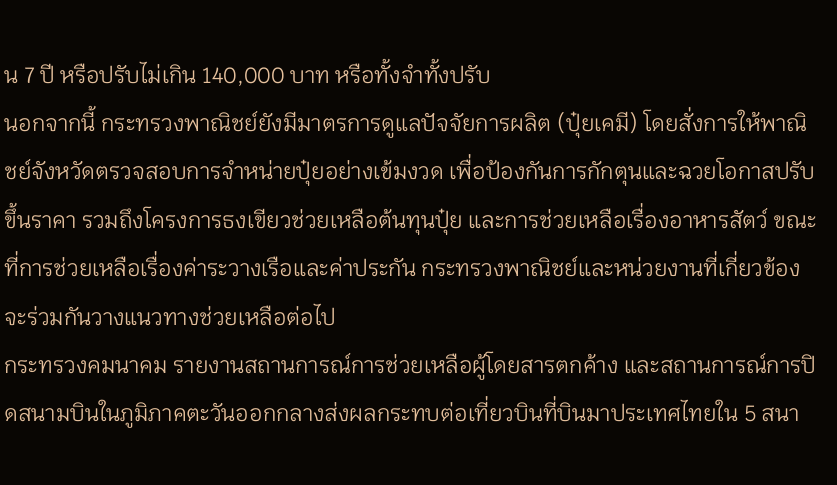น 7 ปี หรือปรับไม่เกิน 140,000 บาท หรือทั้งจำทั้งปรับ
นอกจากนี้ กระทรวงพาณิชย์ยังมีมาตรการดูแลปัจจัยการผลิต (ปุ๋ยเคมี) โดยสั่งการให้พาณิชย์จังหวัดตรวจสอบการจำหน่ายปุ๋ยอย่างเข้มงวด เพื่อป้องกันการกักตุนและฉวยโอกาสปรับขึ้นราคา รวมถึงโครงการธงเขียวช่วยเหลือต้นทุนปุ๋ย และการช่วยเหลือเรื่องอาหารสัตว์ ขณะที่การช่วยเหลือเรื่องค่าระวางเรือและค่าประกัน กระทรวงพาณิชย์และหน่วยงานที่เกี่ยวข้องจะร่วมกันวางแนวทางช่วยเหลือต่อไป
กระทรวงคมนาคม รายงานสถานการณ์การช่วยเหลือผู้โดยสารตกค้าง และสถานการณ์การปิดสนามบินในภูมิภาคตะวันออกกลางส่งผลกระทบต่อเที่ยวบินที่บินมาประเทศไทยใน 5 สนา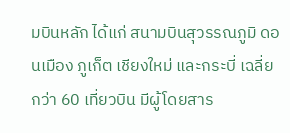มบินหลัก ได้แก่ สนามบินสุวรรณภูมิ ดอนเมือง ภูเก็ต เชียงใหม่ และกระบี่ เฉลี่ยกว่า 60 เที่ยวบิน มีผู้โดยสาร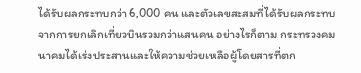ได้รับผลกระทบกว่า 6,000 คน และตัวเลขสะสมที่ได้รับผลกระทบจากการยกเลิกเที่ยวบินรวมกว่าแสนคน อย่างไรก็ตาม กระทรวงคมนาคมได้เร่งประสานและให้ความช่วยเหลือผู้โดยสารที่ตก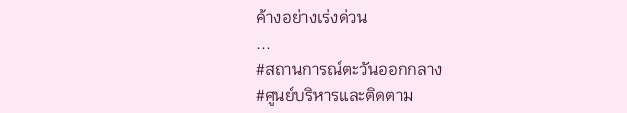ค้างอย่างเร่งด่วน
...
#สถานการณ์ตะวันออกกลาง
#ศูนย์บริหารและติดตาม